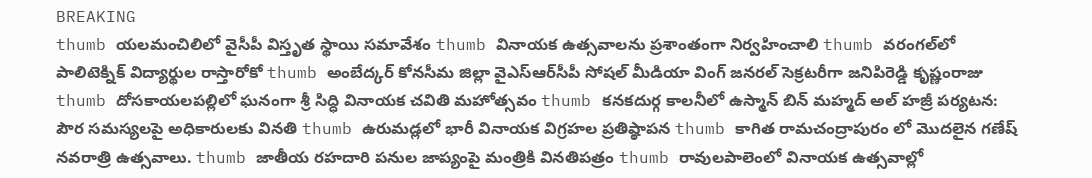BREAKING
thumb యలమంచిలిలో వైసీపీ విస్తృత స్థాయి సమావేశం thumb వినాయక ఉత్సవాలను ప్రశాంతంగా నిర్వహించాలి thumb వరంగల్‌లో పాలిటెక్నిక్ విద్యార్థుల రాస్తారోకో thumb అంబేద్కర్ కోనసీమ జిల్లా వైఎస్ఆర్‌సీపీ సోషల్ మీడియా వింగ్ జనరల్ సెక్రటరీగా జనిపిరెడ్డి కృష్ణంరాజు thumb దోసకాయలపల్లిలో ఘనంగా శ్రీ సిద్ధి వినాయక చవితి మహోత్సవం thumb కనకదుర్గ కాలనీలో ఉస్మాన్ బిన్ మహ్మద్ అల్ హజ్రీ పర్యటన: పౌర సమస్యలపై అధికారులకు వినతి thumb ఉరుమడ్లలో భారీ వినాయక విగ్రహల ప్రతిష్ఠాపన thumb కాగిత రామచంద్రాపురం లో మొదలైన గణేష్ నవరాత్రి ఉత్సవాలు. thumb జాతీయ రహదారి పనుల జాప్యంపై మంత్రికి వినతిపత్రం thumb రావులపాలెంలో వినాయక ఉత్సవాల్లో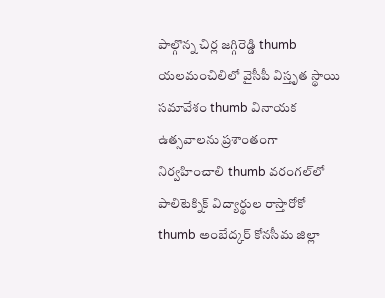పాల్గొన్న చిర్ల జగ్గిరెడ్డి thumb యలమంచిలిలో వైసీపీ విస్తృత స్థాయి సమావేశం thumb వినాయక ఉత్సవాలను ప్రశాంతంగా నిర్వహించాలి thumb వరంగల్‌లో పాలిటెక్నిక్ విద్యార్థుల రాస్తారోకో thumb అంబేద్కర్ కోనసీమ జిల్లా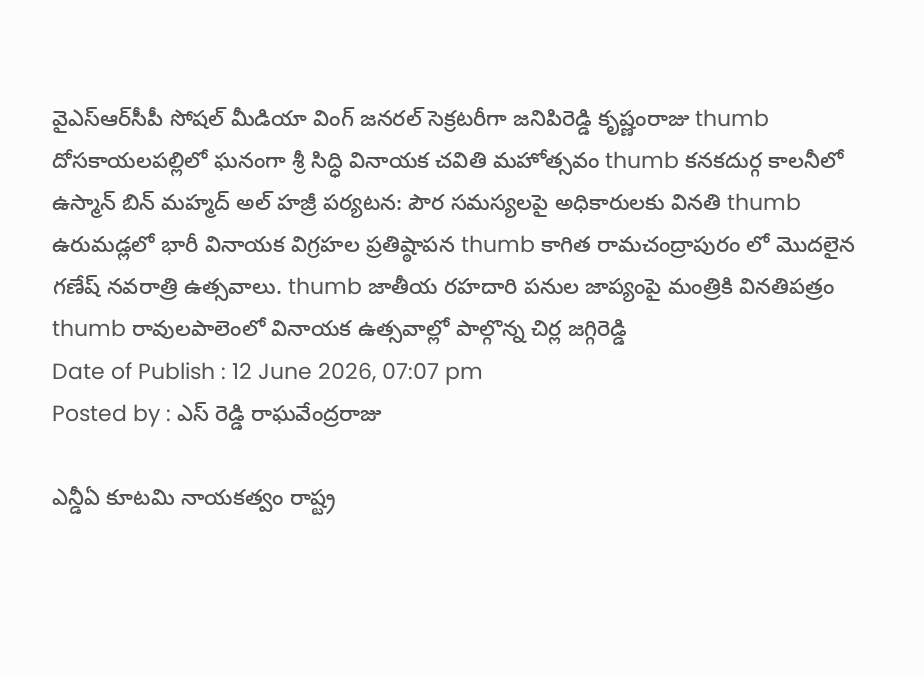వైఎస్ఆర్‌సీపీ సోషల్ మీడియా వింగ్ జనరల్ సెక్రటరీగా జనిపిరెడ్డి కృష్ణంరాజు thumb దోసకాయలపల్లిలో ఘనంగా శ్రీ సిద్ధి వినాయక చవితి మహోత్సవం thumb కనకదుర్గ కాలనీలో ఉస్మాన్ బిన్ మహ్మద్ అల్ హజ్రీ పర్యటన: పౌర సమస్యలపై అధికారులకు వినతి thumb ఉరుమడ్లలో భారీ వినాయక విగ్రహల ప్రతిష్ఠాపన thumb కాగిత రామచంద్రాపురం లో మొదలైన గణేష్ నవరాత్రి ఉత్సవాలు. thumb జాతీయ రహదారి పనుల జాప్యంపై మంత్రికి వినతిపత్రం thumb రావులపాలెంలో వినాయక ఉత్సవాల్లో పాల్గొన్న చిర్ల జగ్గిరెడ్డి
Date of Publish : 12 June 2026, 07:07 pm
Posted by : ఎస్ రెడ్డి రాఘవేంద్రరాజు

ఎన్డీఏ కూటమి నాయకత్వం రాష్ట్ర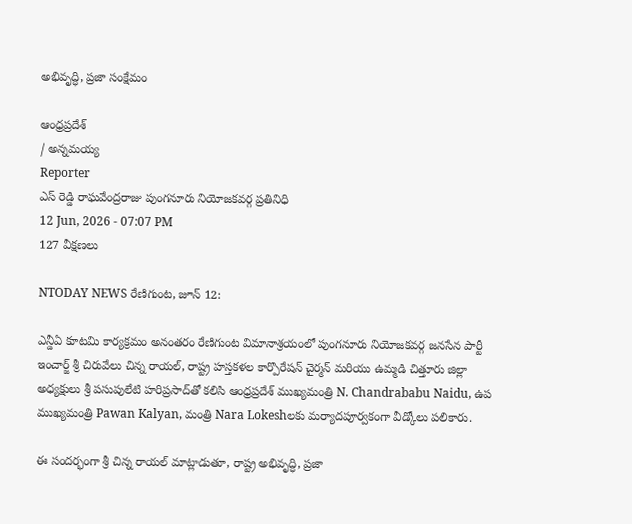అభివృద్ధి, ప్రజా సంక్షేమం

ఆంధ్రప్రదేశ్
/ అన్నమయ్య
Reporter
ఎస్ రెడ్డి రాఘవేంద్రరాజు పుంగనూరు నియోజకవర్గ ప్రతినిధి
12 Jun, 2026 - 07:07 PM
127 వీక్షణలు

NTODAY NEWS రేణిగుంట, జూన్ 12:

ఎన్డీఏ కూటమి కార్యక్రమం అనంతరం రేణిగుంట విమానాశ్రయంలో పుంగనూరు నియోజకవర్గ జనసేన పార్టీ ఇంచార్జ్ శ్రీ చిరువేలు చిన్న రాయల్, రాష్ట్ర హస్తకళల కార్పొరేషన్ చైర్మన్ మరియు ఉమ్మడి చిత్తూరు జిల్లా అధ్యక్షులు శ్రీ పసుపులేటి హరిప్రసాద్‌తో కలిసి ఆంధ్రప్రదేశ్ ముఖ్యమంత్రి N. Chandrababu Naidu, ఉప ముఖ్యమంత్రి Pawan Kalyan, మంత్రి Nara Lokeshలకు మర్యాదపూర్వకంగా వీడ్కోలు పలికారు.

ఈ సందర్భంగా శ్రీ చిన్న రాయల్ మాట్లాడుతూ, రాష్ట్ర అభివృద్ధి, ప్రజా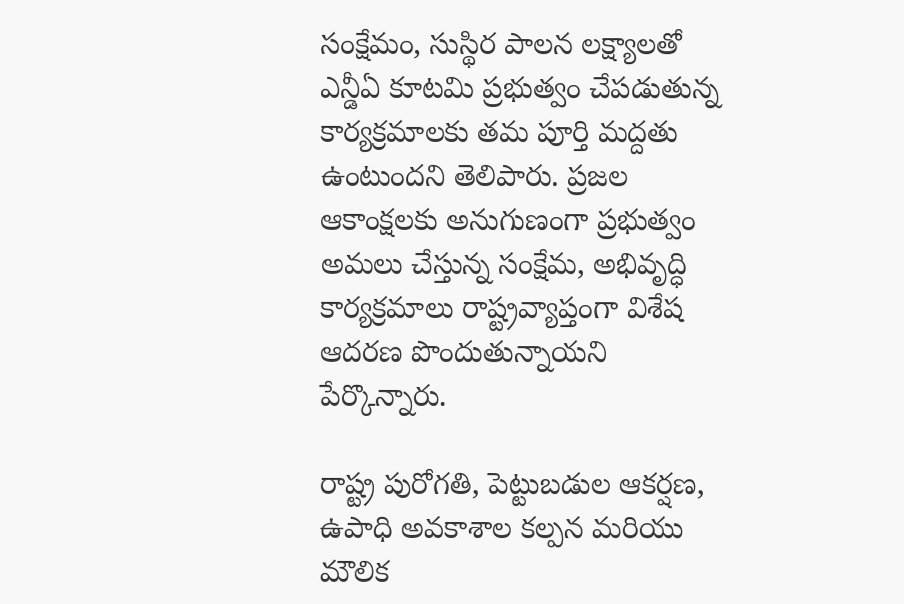సంక్షేమం, సుస్థిర పాలన లక్ష్యాలతో ఎన్డీఏ కూటమి ప్రభుత్వం చేపడుతున్న కార్యక్రమాలకు తమ పూర్తి మద్దతు ఉంటుందని తెలిపారు. ప్రజల ఆకాంక్షలకు అనుగుణంగా ప్రభుత్వం అమలు చేస్తున్న సంక్షేమ, అభివృద్ధి కార్యక్రమాలు రాష్ట్రవ్యాప్తంగా విశేష ఆదరణ పొందుతున్నాయని పేర్కొన్నారు.

రాష్ట్ర పురోగతి, పెట్టుబడుల ఆకర్షణ, ఉపాధి అవకాశాల కల్పన మరియు మౌలిక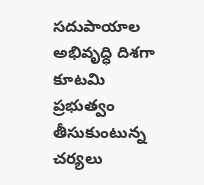సదుపాయాల అభివృద్ధి దిశగా కూటమి ప్రభుత్వం తీసుకుంటున్న చర్యలు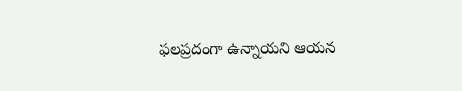ఫలప్రదంగా ఉన్నాయని ఆయన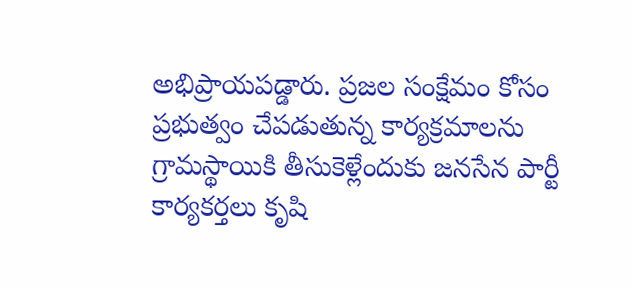అభిప్రాయపడ్డారు. ప్రజల సంక్షేమం కోసం ప్రభుత్వం చేపడుతున్న కార్యక్రమాలను గ్రామస్థాయికి తీసుకెళ్లేందుకు జనసేన పార్టీ కార్యకర్తలు కృషి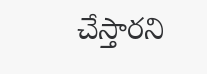చేస్తారని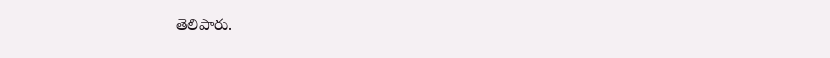తెలిపారు.